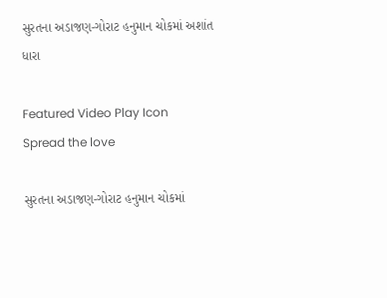સુરતના અડાજણ-ગોરાટ હનુમાન ચોકમાં અશાંત ધારા

Featured Video Play Icon
Spread the love

સુરતના અડાજણ-ગોરાટ હનુમાન ચોકમાં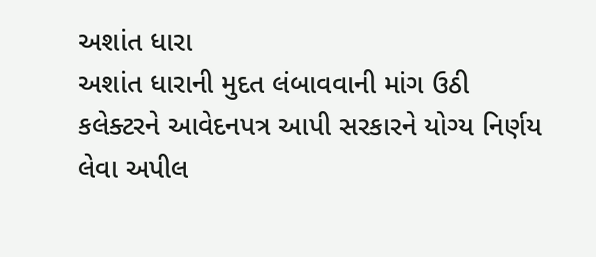અશાંત ધારા
અશાંત ધારાની મુદત લંબાવવાની માંગ ઉઠી
કલેક્ટરને આવેદનપત્ર આપી સરકારને યોગ્ય નિર્ણય લેવા અપીલ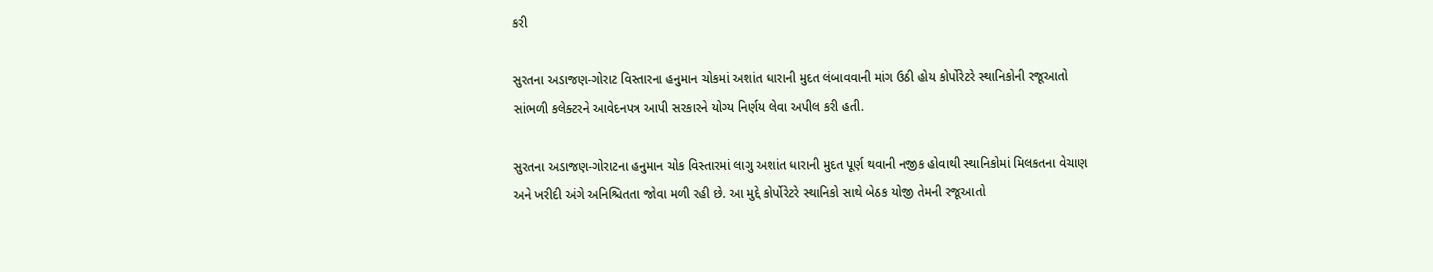કરી

સુરતના અડાજણ-ગોરાટ વિસ્તારના હનુમાન ચોકમાં અશાંત ધારાની મુદત લંબાવવાની માંગ ઉઠી હોય કોર્પોરેટરે સ્થાનિકોની રજૂઆતો સાંભળી કલેક્ટરને આવેદનપત્ર આપી સરકારને યોગ્ય નિર્ણય લેવા અપીલ કરી હતી.

સુરતના અડાજણ-ગોરાટના હનુમાન ચોક વિસ્તારમાં લાગુ અશાંત ધારાની મુદત પૂર્ણ થવાની નજીક હોવાથી સ્થાનિકોમાં મિલકતના વેચાણ અને ખરીદી અંગે અનિશ્ચિતતા જોવા મળી રહી છે. આ મુદ્દે કોર્પોરેટરે સ્થાનિકો સાથે બેઠક યોજી તેમની રજૂઆતો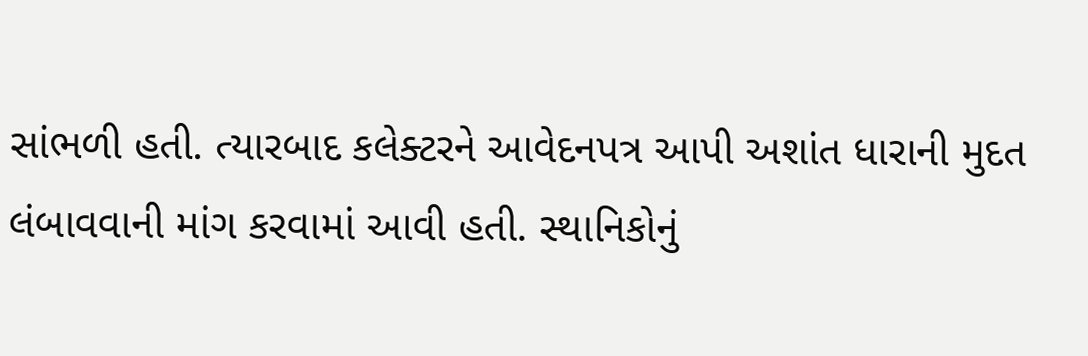સાંભળી હતી. ત્યારબાદ કલેક્ટરને આવેદનપત્ર આપી અશાંત ધારાની મુદત લંબાવવાની માંગ કરવામાં આવી હતી. સ્થાનિકોનું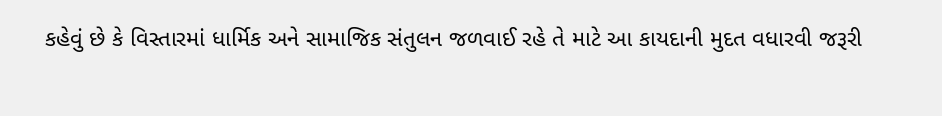કહેવું છે કે વિસ્તારમાં ધાર્મિક અને સામાજિક સંતુલન જળવાઈ રહે તે માટે આ કાયદાની મુદત વધારવી જરૂરી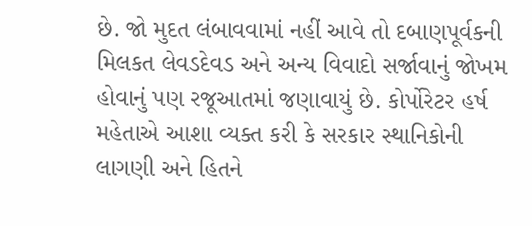છે. જો મુદત લંબાવવામાં નહીં આવે તો દબાણપૂર્વકની મિલકત લેવડદેવડ અને અન્ય વિવાદો સર્જાવાનું જોખમ હોવાનું પણ રજૂઆતમાં જણાવાયું છે. કોર્પોરેટર હર્ષ મહેતાએ આશા વ્યક્ત કરી કે સરકાર સ્થાનિકોની લાગણી અને હિતને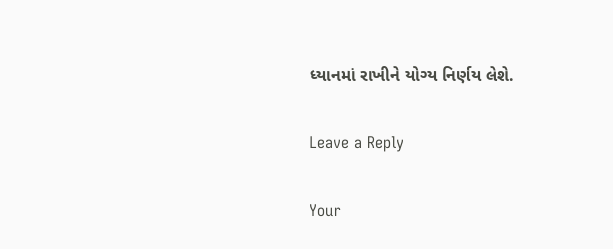ધ્યાનમાં રાખીને યોગ્ય નિર્ણય લેશે.

Leave a Reply

Your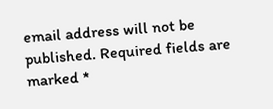email address will not be published. Required fields are marked *